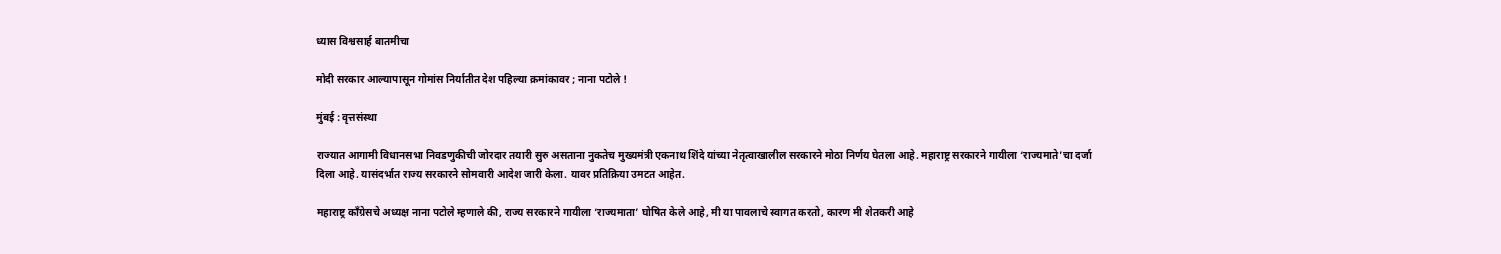ध्यास विश्वसार्ह बातमीचा

मोदी सरकार आल्यापासून गोमांस निर्यातीत देश पहिल्या क्रमांकावर ; नाना पटोले !

मुंबई : वृत्तसंस्था

राज्यात आगामी विधानसभा निवडणुकीची जोरदार तयारी सुरु असताना नुकतेच मुख्यमंत्री एकनाथ शिंदे यांच्या नेतृत्वाखालील सरकारने मोठा निर्णय घेतला आहे. महाराष्ट्र सरकारने गायीला ‘राज्यमाते’चा दर्जा दिला आहे. यासंदर्भात राज्य सरकारने सोमवारी आदेश जारी केला. यावर प्रतिक्रिया उमटत आहेत.

महाराष्ट्र काँग्रेसचे अध्यक्ष नाना पटोले म्हणाले की, राज्य सरकारने गायीला ‘राज्यमाता’ घोषित केले आहे, मी या पावलाचे स्वागत करतो, कारण मी शेतकरी आहे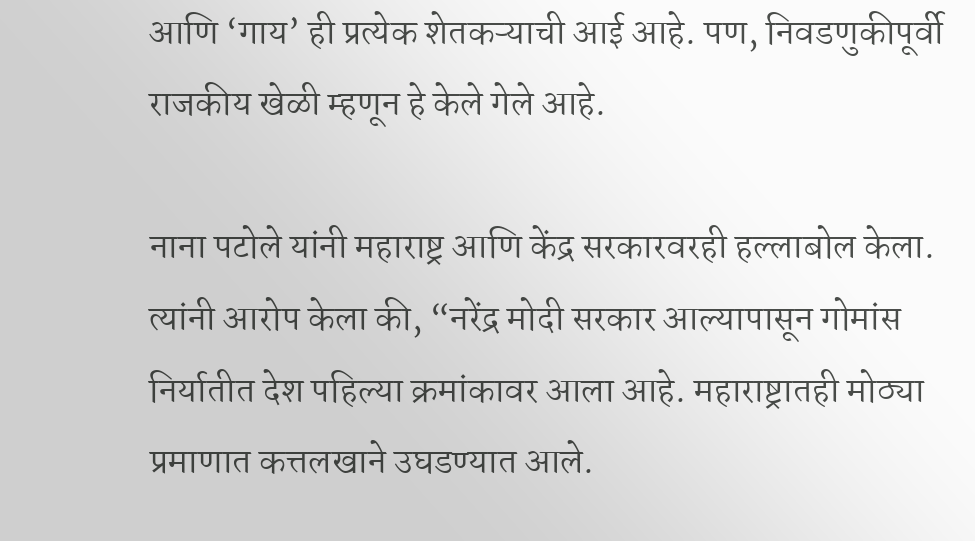आणि ‘गाय’ ही प्रत्येक शेतकऱ्याची आई आहे. पण, निवडणुकीपूर्वी राजकीय खेळी म्हणून हे केले गेले आहे.

नाना पटोले यांनी महाराष्ट्र आणि केंद्र सरकारवरही हल्लाबोल केला. त्यांनी आरोप केला की, “नरेंद्र मोदी सरकार आल्यापासून गोमांस निर्यातीत देश पहिल्या क्रमांकावर आला आहे. महाराष्ट्रातही मोठ्या प्रमाणात कत्तलखाने उघडण्यात आले.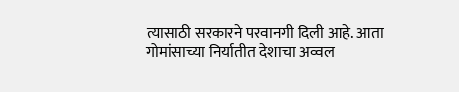त्यासाठी सरकारने परवानगी दिली आहे. आता गोमांसाच्या निर्यातीत देशाचा अव्वल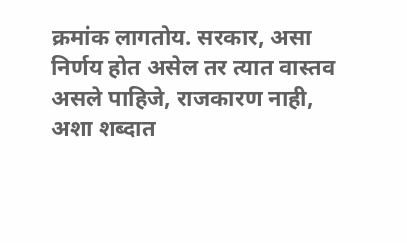क्रमांक लागतोय. सरकार, असा निर्णय होत असेल तर त्यात वास्तव असले पाहिजे, राजकारण नाही, अशा शब्दात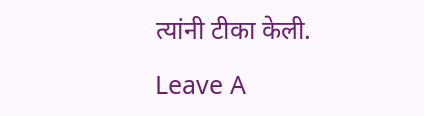त्यांनी टीका केली.

Leave A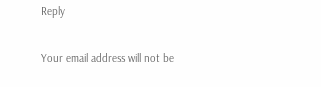Reply

Your email address will not be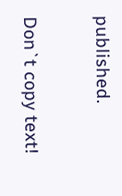published.

Don`t copy text!